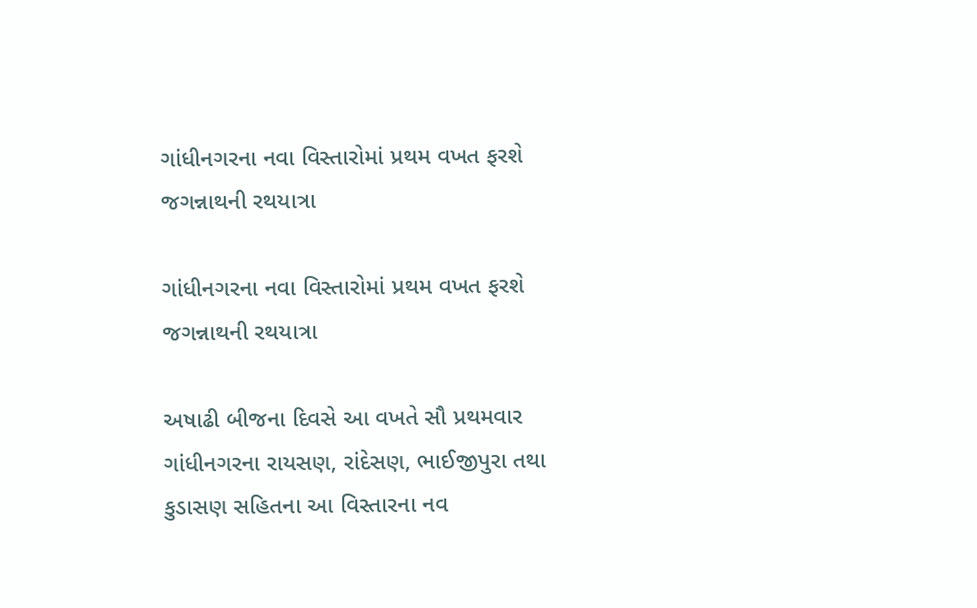ગાંધીનગરના નવા વિસ્તારોમાં પ્રથમ વખત ફરશે જગન્નાથની રથયાત્રા

ગાંધીનગરના નવા વિસ્તારોમાં પ્રથમ વખત ફરશે જગન્નાથની રથયાત્રા

અષાઢી બીજના દિવસે આ વખતે સૌ પ્રથમવાર ગાંધીનગરના રાયસણ, રાંદેસણ, ભાઈજીપુરા તથા કુડાસણ સહિતના આ વિસ્તારના નવ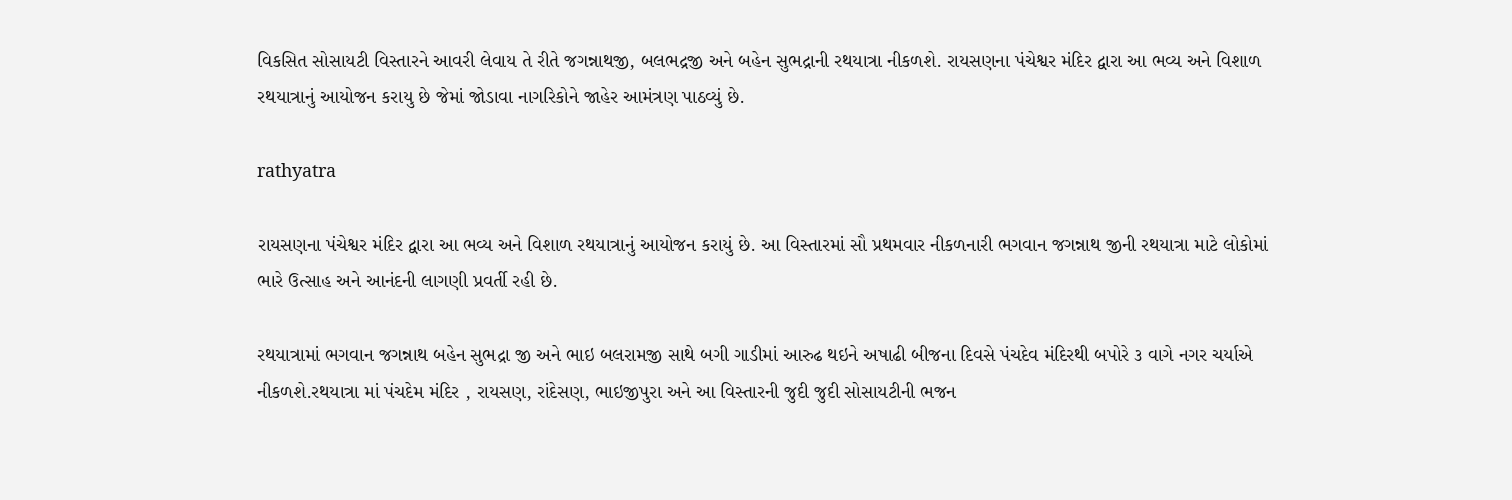વિકસિત સોસાયટી વિસ્તારને આવરી લેવાય તે રીતે જગન્નાથજી, બલભદ્રજી અને બહેન સુભદ્રાની રથયાત્રા નીકળશે. રાયસણના પંચેશ્વર મંદિર દ્વારા આ ભવ્ય અને વિશાળ રથયાત્રાનું આયોજન કરાયુ છે જેમાં જોડાવા નાગરિકોને જાહેર આમંત્રણ પાઠવ્યું છે.

rathyatra

રાયસણના પંચેશ્વર મંદિર દ્વારા આ ભવ્ય અને વિશાળ રથયાત્રાનું આયોજન કરાયું છે. આ વિસ્તારમાં સૌ પ્રથમવાર નીકળનારી ભગવાન જગન્નાથ જીની રથયાત્રા માટે લોકોમાં ભારે ઉત્સાહ અને આનંદની લાગણી પ્રવર્તી રહી છે.

રથયાત્રામાં ભગવાન જગન્નાથ બહેન સુભદ્રા જી અને ભાઇ બલરામજી સાથે બગી ગાડીમાં આરુઢ થઇને અષાઢી બીજના દિવસે પંચદેવ મંદિરથી બપોરે ૩ વાગે નગર ચર્યાએ નીકળશે.રથયાત્રા માં પંચદેમ મંદિર , રાયસણ, રાંદેસણ, ભાઇજીપુરા અને આ વિસ્તારની જુદી જુદી સોસાયટીની ભજન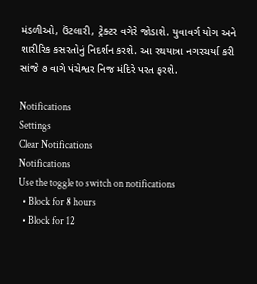મંડળીઓ, ઉંટલારી, ટ્રેક્ટર વગેરે જોડાશે. યુવાવર્ગ યોગ અને શારીરિક કસરતોનું નિદર્શન કરશે. આ રથયાત્રા નગરચર્યા કરી સાંજે ૭ વાગે પંચેશ્વર નિજ મંદિરે પરત ફરશે.

Notifications
Settings
Clear Notifications
Notifications
Use the toggle to switch on notifications
  • Block for 8 hours
  • Block for 12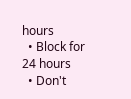hours
  • Block for 24 hours
  • Don't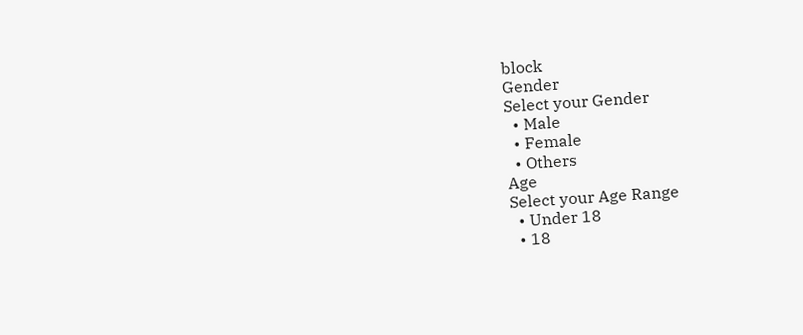block
Gender
Select your Gender
  • Male
  • Female
  • Others
Age
Select your Age Range
  • Under 18
  • 18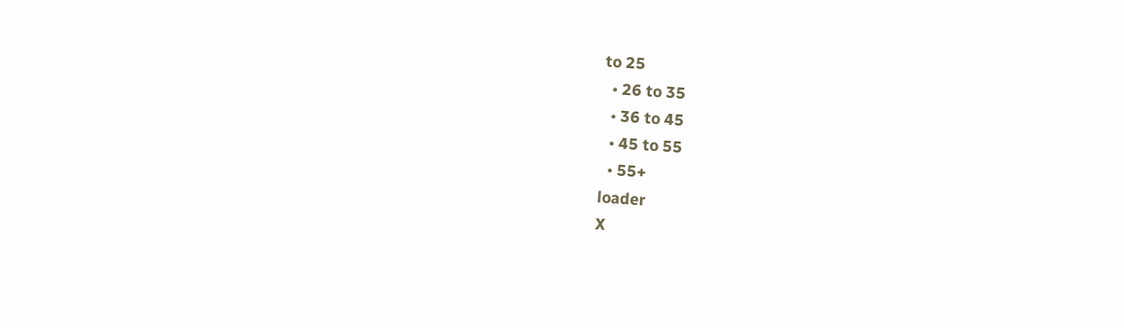to 25
  • 26 to 35
  • 36 to 45
  • 45 to 55
  • 55+
loader
X